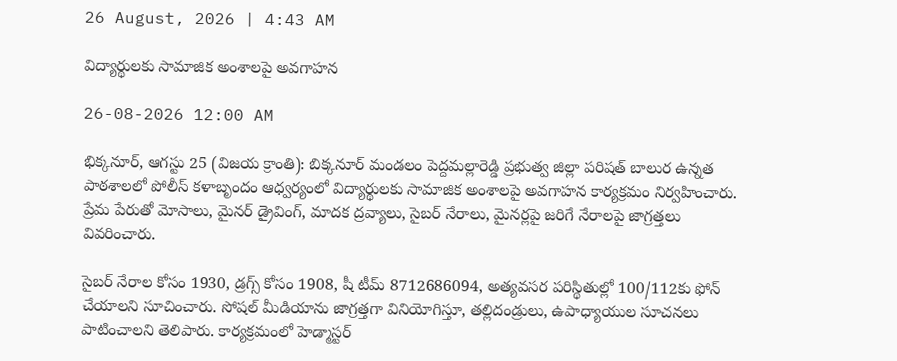26 August, 2026 | 4:43 AM

విద్యార్థులకు సామాజిక అంశాలపై అవగాహన

26-08-2026 12:00 AM

భిక్కనూర్, ఆగస్టు 25 (విజయ క్రాంతి): బిక్కనూర్ మండలం పెద్దమల్లారెడ్డి ప్రభుత్వ జిల్లా పరిషత్ బాలుర ఉన్నత పాఠశాలలో పోలీస్ కళాబృందం ఆధ్వర్యంలో విద్యార్థులకు సామాజిక అంశాలపై అవగాహన కార్యక్రమం నిర్వహించారు. ప్రేమ పేరుతో మోసాలు, మైనర్ డ్రైవింగ్, మాదక ద్రవ్యాలు, సైబర్ నేరాలు, మైనర్లపై జరిగే నేరాలపై జాగ్రత్తలు వివరించారు.

సైబర్ నేరాల కోసం 1930, డ్రగ్స్ కోసం 1908, షీ టీమ్ 8712686094, అత్యవసర పరిస్థితుల్లో 100/112కు ఫోన్ చేయాలని సూచించారు. సోషల్ మీడియాను జాగ్రత్తగా వినియోగిస్తూ, తల్లిదండ్రులు, ఉపాధ్యాయుల సూచనలు పాటించాలని తెలిపారు. కార్యక్రమంలో హెడ్మాస్టర్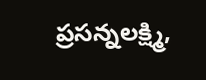ప్రసన్నలక్ష్మి,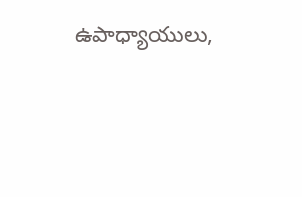ఉపాధ్యాయులు,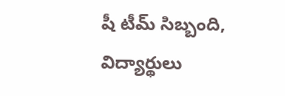షీ టీమ్ సిబ్బంది, విద్యార్థులు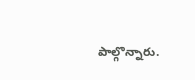పాల్గొన్నారు.